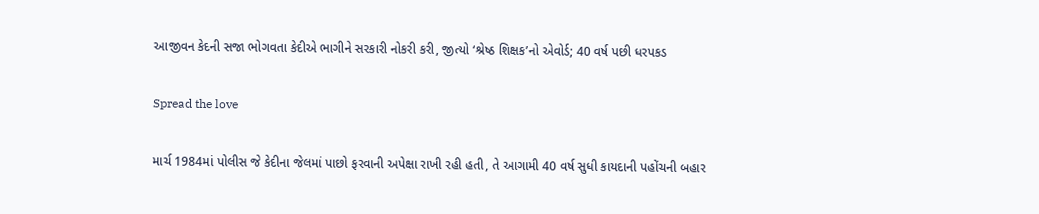આજીવન કેદની સજા ભોગવતા કેદીએ ભાગીને સરકારી નોકરી કરી, જીત્યો ‘શ્રેષ્ઠ શિક્ષક’નો એવોર્ડ; 40 વર્ષ પછી ધરપકડ

Spread the love

માર્ચ 1984માં પોલીસ જે કેદીના જેલમાં પાછો ફરવાની અપેક્ષા રાખી રહી હતી, તે આગામી 40 વર્ષ સુધી કાયદાની પહોંચની બહાર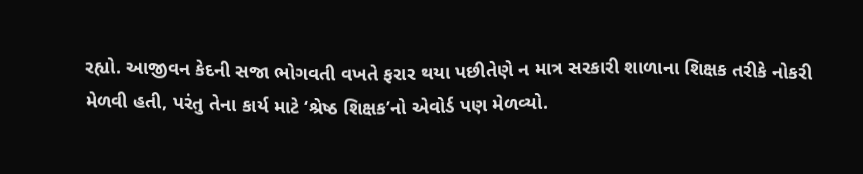રહ્યો. આજીવન કેદની સજા ભોગવતી વખતે ફરાર થયા પછીતેણે ન માત્ર સરકારી શાળાના શિક્ષક તરીકે નોકરી મેળવી હતી, પરંતુ તેના કાર્ય માટે ‘શ્રેષ્ઠ શિક્ષક’નો એવોર્ડ પણ મેળવ્યો.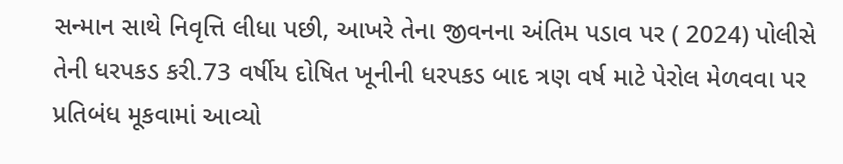સન્માન સાથે નિવૃત્તિ લીધા પછી, આખરે તેના જીવનના અંતિમ પડાવ પર ( 2024) પોલીસે તેની ધરપકડ કરી.73 વર્ષીય દોષિત ખૂનીની ધરપકડ બાદ ત્રણ વર્ષ માટે પેરોલ મેળવવા પર પ્રતિબંધ મૂકવામાં આવ્યો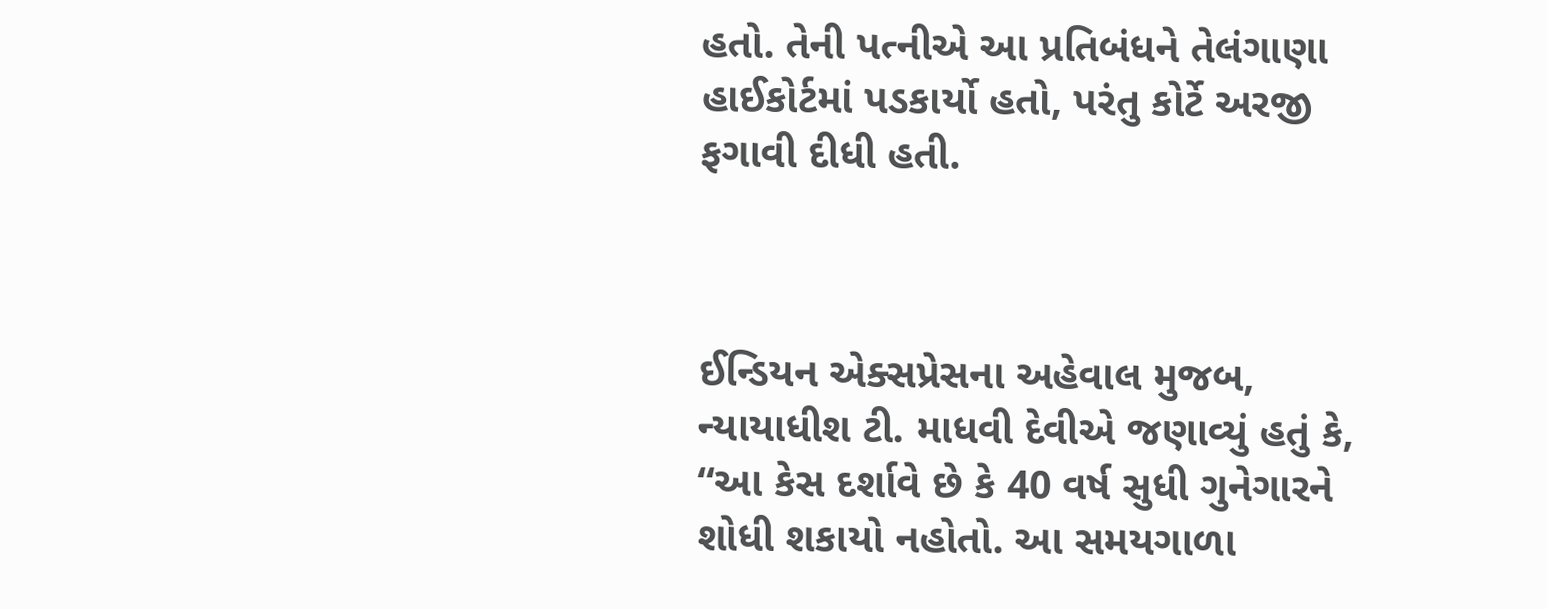હતો. તેની પત્નીએ આ પ્રતિબંધને તેલંગાણા હાઈકોર્ટમાં પડકાર્યો હતો, પરંતુ કોર્ટે અરજી ફગાવી દીધી હતી.



ઈન્ડિયન એક્સપ્રેસના અહેવાલ મુજબ, ન્યાયાધીશ ટી. માધવી દેવીએ જણાવ્યું હતું કે, “આ કેસ દર્શાવે છે કે 40 વર્ષ સુધી ગુનેગારને શોધી શકાયો નહોતો. આ સમયગાળા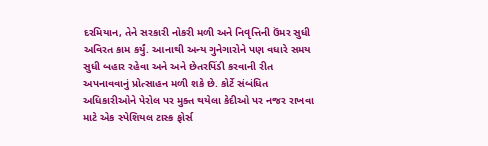દરમિયાન, તેને સરકારી નોકરી મળી અને નિવૃત્તિની ઉંમર સુધી અવિરત કામ કર્યું. આનાથી અન્ય ગુનેગારોને પણ વધારે સમય સુધી બહાર રહેવા અને અને છેતરપિંડી કરવાની રીત અપનાવવાનું પ્રોત્સાહન મળી શકે છે. કોર્ટે સંબંધિત અધિકારીઓને પેરોલ પર મુક્ત થયેલા કેદીઓ પર નજર રાખવા માટે એક સ્પેશિયલ ટાસ્ક ફોર્સ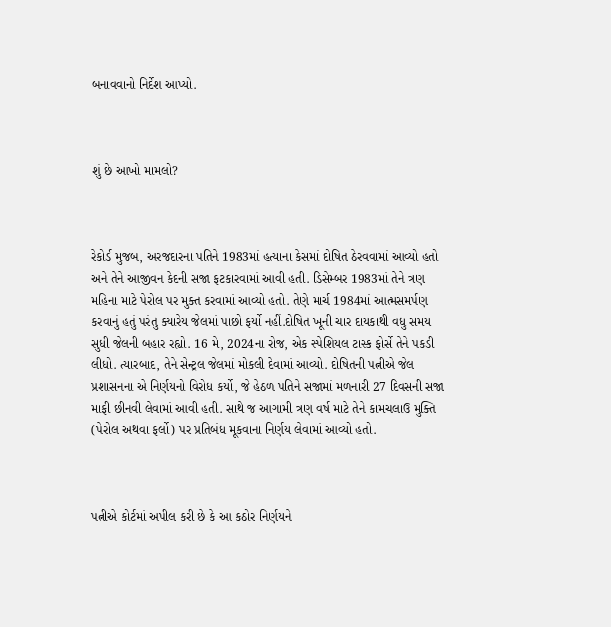બનાવવાનો નિર્દેશ આપ્યો.



શું છે આખો મામલો?



રેકોર્ડ મુજબ, અરજદારના પતિને 1983માં હત્યાના કેસમાં દોષિત ઠેરવવામાં આવ્યો હતો અને તેને આજીવન કેદની સજા ફટકારવામાં આવી હતી. ડિસેમ્બર 1983માં તેને ત્રણ મહિના માટે પેરોલ પર મુક્ત કરવામાં આવ્યો હતો. તેણે માર્ચ 1984માં આત્મસમર્પણ કરવાનું હતું પરંતુ ક્યારેય જેલમાં પાછો ફર્યો નહીં.દોષિત ખૂની ચાર દાયકાથી વધુ સમય સુધી જેલની બહાર રહ્યો. 16 મે, 2024ના રોજ, એક સ્પેશિયલ ટાસ્ક ફોર્સે તેને પકડી લીધો. ત્યારબાદ, તેને સેન્ટ્રલ જેલમાં મોકલી દેવામાં આવ્યો. દોષિતની પત્નીએ જેલ પ્રશાસનના એ નિર્ણયનો વિરોધ કર્યો, જે હેઠળ પતિને સજામાં મળનારી 27 દિવસની સજા માફી છીનવી લેવામાં આવી હતી. સાથે જ આગામી ત્રણ વર્ષ માટે તેને કામચલાઉ મુક્તિ (પેરોલ અથવા ફર્લો) પર પ્રતિબંધ મૂકવાના નિર્ણય લેવામાં આવ્યો હતો.



પત્નીએ કોર્ટમાં અપીલ કરી છે કે આ કઠોર નિર્ણયને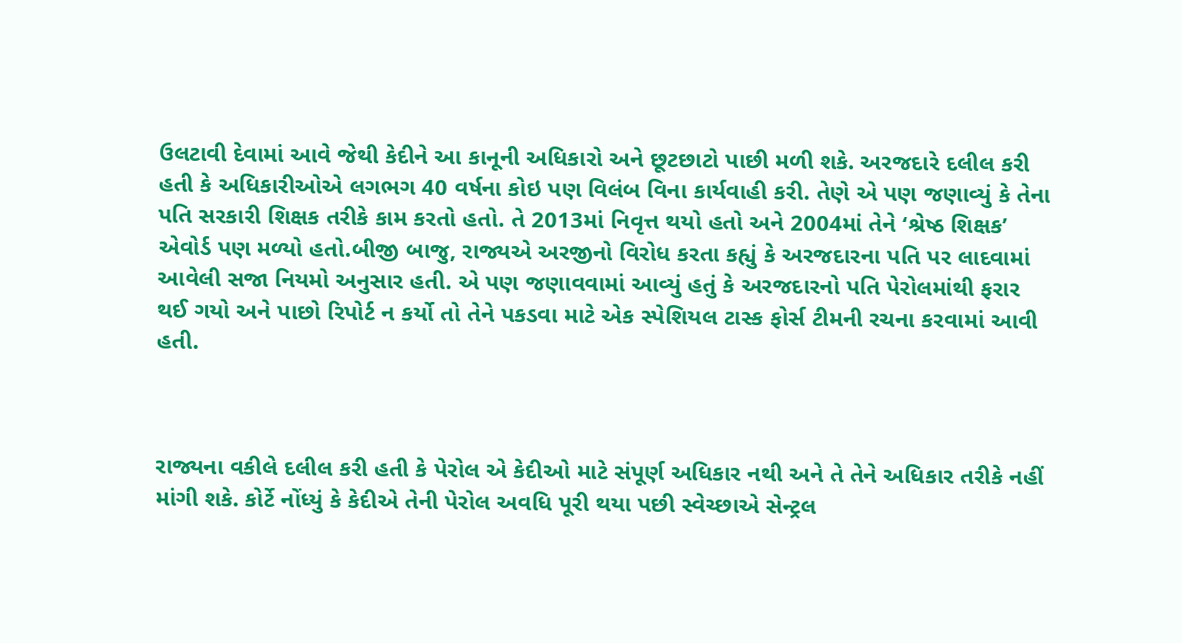ઉલટાવી દેવામાં આવે જેથી કેદીને આ કાનૂની અધિકારો અને છૂટછાટો પાછી મળી શકે. અરજદારે દલીલ કરી હતી કે અધિકારીઓએ લગભગ 40 વર્ષના કોઇ પણ વિલંબ વિના કાર્યવાહી કરી. તેણે એ પણ જણાવ્યું કે તેના પતિ સરકારી શિક્ષક તરીકે કામ કરતો હતો. તે 2013માં નિવૃત્ત થયો હતો અને 2004માં તેને ‘શ્રેષ્ઠ શિક્ષક’ એવોર્ડ પણ મળ્યો હતો.બીજી બાજુ, રાજ્યએ અરજીનો વિરોધ કરતા કહ્યું કે અરજદારના પતિ પર લાદવામાં આવેલી સજા નિયમો અનુસાર હતી. એ પણ જણાવવામાં આવ્યું હતું કે અરજદારનો પતિ પેરોલમાંથી ફરાર થઈ ગયો અને પાછો રિપોર્ટ ન કર્યો તો તેને પકડવા માટે એક સ્પેશિયલ ટાસ્ક ફોર્સ ટીમની રચના કરવામાં આવી હતી.



રાજ્યના વકીલે દલીલ કરી હતી કે પેરોલ એ કેદીઓ માટે સંપૂર્ણ અધિકાર નથી અને તે તેને અધિકાર તરીકે નહીં માંગી શકે. કોર્ટે નોંધ્યું કે કેદીએ તેની પેરોલ અવધિ પૂરી થયા પછી સ્વેચ્છાએ સેન્ટ્રલ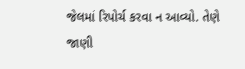જેલમાં રિપોર્ચ કરવા ન આવ્યો. તેણે જાણી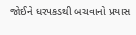જોઈને ધરપકડથી બચવાનો પ્રયાસ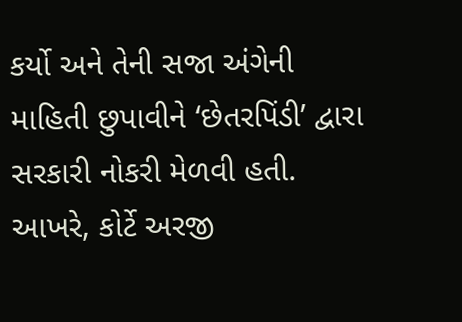કર્યો અને તેની સજા અંગેની માહિતી છુપાવીને ‘છેતરપિંડી’ દ્વારા સરકારી નોકરી મેળવી હતી. આખરે, કોર્ટે અરજી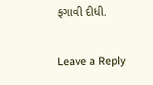ફગાવી દીધી.

Leave a Reply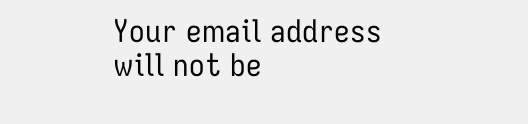Your email address will not be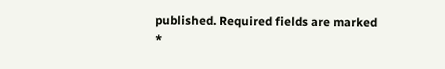published. Required fields are marked *